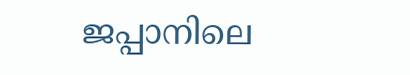ജപ്പാനിലെ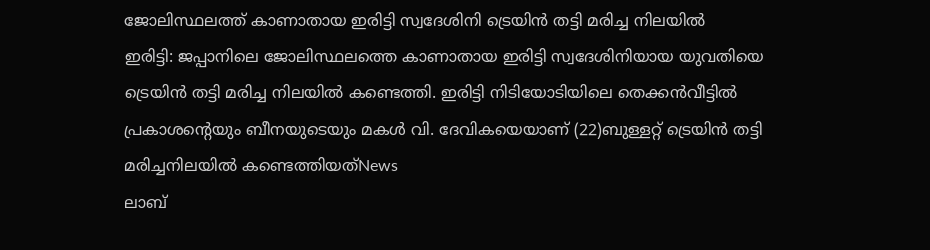ജോലിസ്ഥലത്ത് കാണാതായ ഇരിട്ടി സ്വദേശിനി ട്രെയിൻ തട്ടി മരിച്ച നിലയിൽ
ഇരിട്ടി: ജപ്പാനിലെ ജോലിസ്ഥലത്തെ കാണാതായ ഇരിട്ടി സ്വദേശിനിയായ യുവതിയെ ട്രെയിൻ തട്ടി മരിച്ച നിലയിൽ കണ്ടെത്തി. ഇരിട്ടി നിടിയോടിയിലെ തെക്കൻവീട്ടിൽ പ്രകാശന്റെയും ബീനയുടെയും മകൾ വി. ദേവികയെയാണ് (22)ബുള്ളറ്റ് ട്രെയിൻ തട്ടി മരിച്ചനിലയിൽ കണ്ടെത്തിയത്News
ലാബ്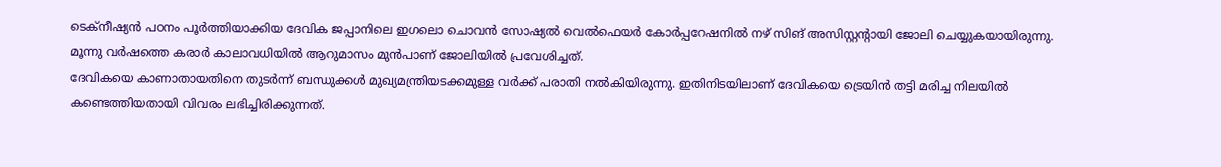ടെക്നീഷ്യൻ പഠനം പൂർത്തിയാക്കിയ ദേവിക ജപ്പാനിലെ ഇഗലൊ ചൊവൻ സോഷ്യൽ വെൽഫെയർ കോർപ്പറേഷനിൽ നഴ് സിങ് അസിസ്റ്റൻ്റായി ജോലി ചെയ്യുകയായിരുന്നു. മൂന്നു വർഷത്തെ കരാർ കാലാവധിയിൽ ആറുമാസം മുൻപാണ് ജോലിയിൽ പ്രവേശിച്ചത്.
ദേവികയെ കാണാതായതിനെ തുടർന്ന് ബന്ധുക്കൾ മുഖ്യമന്ത്രിയടക്കമുള്ള വർക്ക് പരാതി നൽകിയിരുന്നു. ഇതിനിടയിലാണ് ദേവികയെ ട്രെയിൻ തട്ടി മരിച്ച നിലയിൽ കണ്ടെത്തിയതായി വിവരം ലഭിച്ചിരിക്കുന്നത്.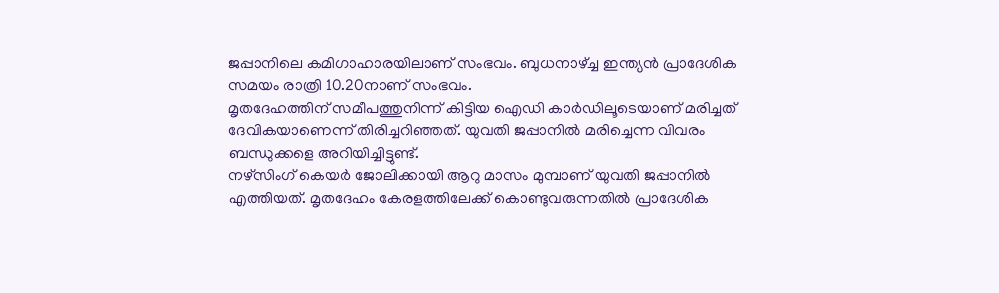ജപ്പാനിലെ കമിഗാഹാരയിലാണ് സംഭവം. ബുധനാഴ്ച്ച ഇന്ത്യൻ പ്രാദേശിക സമയം രാത്രി 10.20നാണ് സംഭവം.
മൃതദേഹത്തിന് സമീപത്തുനിന്ന് കിട്ടിയ ഐഡി കാർഡിലൂടെയാണ് മരിച്ചത് ദേവികയാണെന്ന് തിരിച്ചറിഞ്ഞത്. യുവതി ജപ്പാനിൽ മരിച്ചെന്ന വിവരം ബന്ധുക്കളെ അറിയിച്ചിട്ടുണ്ട്.
നഴ്സിംഗ് കെയർ ജോലിക്കായി ആറു മാസം മുമ്പാണ് യുവതി ജപ്പാനിൽ എത്തിയത്. മൃതദേഹം കേരളത്തിലേക്ക് കൊണ്ടുവരുന്നതിൽ പ്രാദേശിക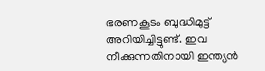ഭരണകൂടം ബുദ്ധിമുട്ട് അറിയിച്ചിട്ടുണ്ട്. ഇവ നീക്കുന്നതിനായി ഇന്ത്യൻ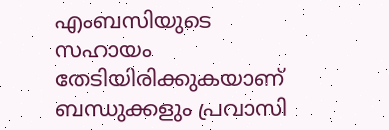എംബസിയുടെ സഹായം തേടിയിരിക്കുകയാണ് ബന്ധുക്കളും പ്രവാസി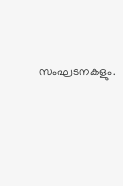സംഘടനകളും.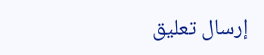إرسال تعليق